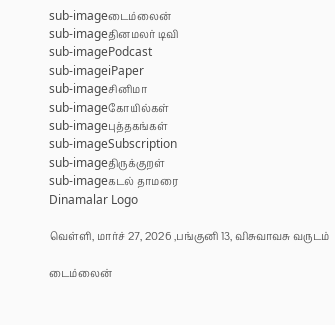sub-imageடைம்லைன்
sub-imageதினமலர் டிவி
sub-imagePodcast
sub-imageiPaper
sub-imageசினிமா
sub-imageகோயில்கள்
sub-imageபுத்தகங்கள்
sub-imageSubscription
sub-imageதிருக்குறள்
sub-imageகடல் தாமரை
Dinamalar Logo

வெள்ளி, மார்ச் 27, 2026 ,பங்குனி 13, விசுவாவசு வருடம்

டைம்லைன்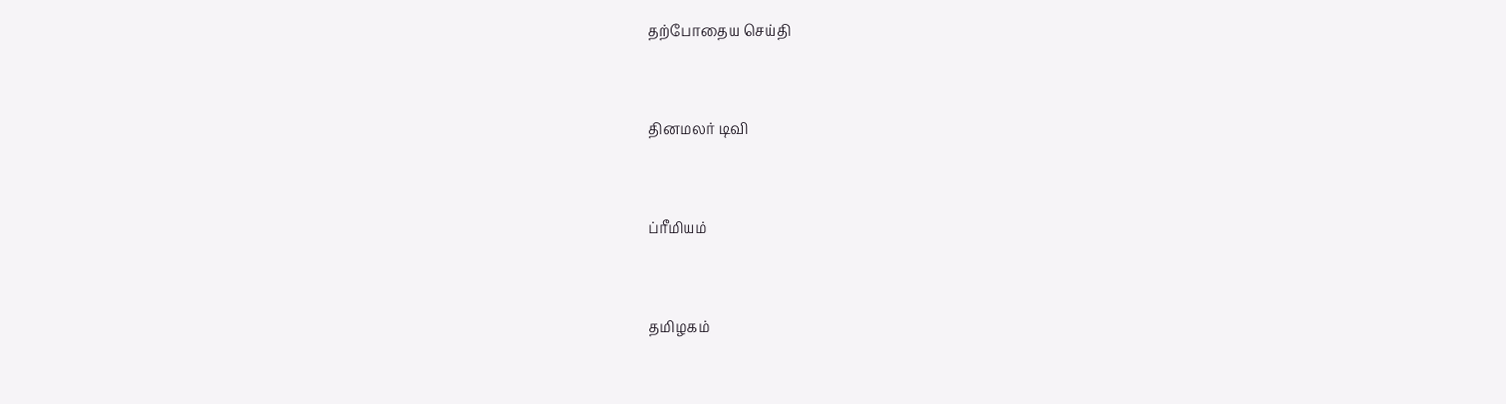தற்போதைய செய்தி


தினமலர் டிவி


ப்ரீமியம்


தமிழகம்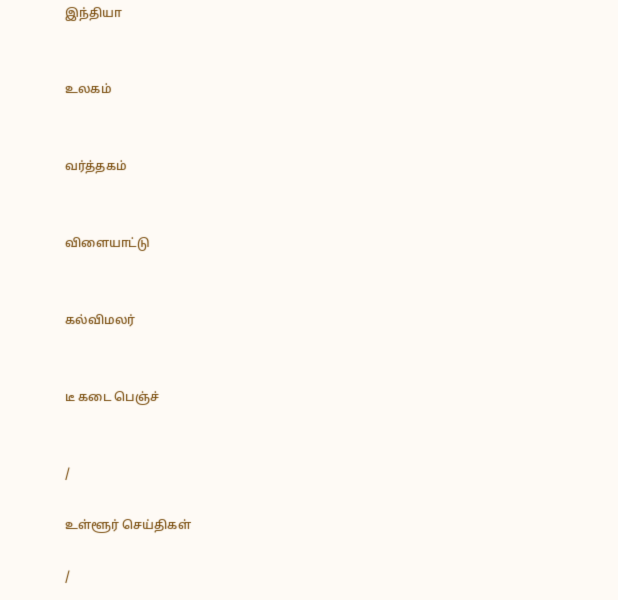இந்தியா


உலகம்


வர்த்தகம்


விளையாட்டு


கல்விமலர்


டீ கடை பெஞ்ச்


/

உள்ளூர் செய்திகள்

/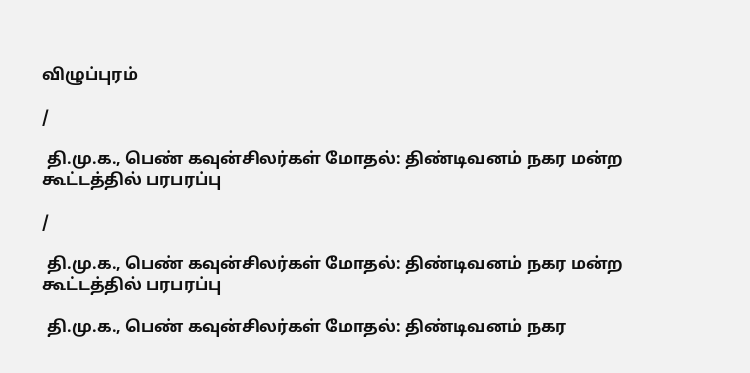விழுப்புரம்

/

 தி.மு.க., பெண் கவுன்சிலர்கள் மோதல்: திண்டிவனம் நகர மன்ற கூட்டத்தில் பரபரப்பு

/

 தி.மு.க., பெண் கவுன்சிலர்கள் மோதல்: திண்டிவனம் நகர மன்ற கூட்டத்தில் பரபரப்பு

 தி.மு.க., பெண் கவுன்சிலர்கள் மோதல்: திண்டிவனம் நகர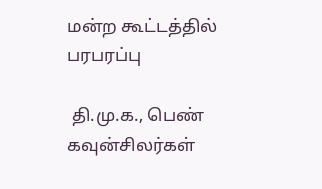மன்ற கூட்டத்தில் பரபரப்பு

 தி.மு.க., பெண் கவுன்சிலர்கள்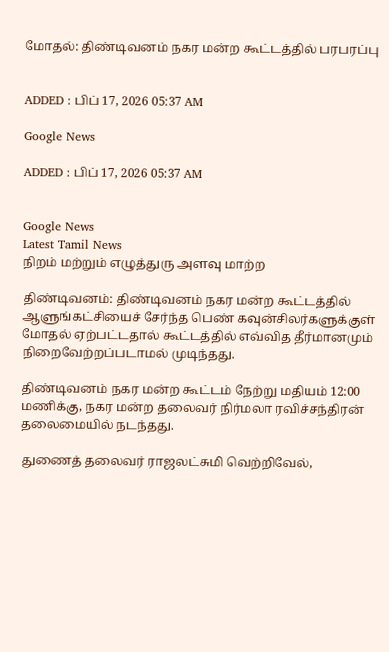மோதல்: திண்டிவனம் நகர மன்ற கூட்டத்தில் பரபரப்பு


ADDED : பிப் 17, 2026 05:37 AM

Google News

ADDED : பிப் 17, 2026 05:37 AM


Google News
Latest Tamil News
நிறம் மற்றும் எழுத்துரு அளவு மாற்ற

திண்டிவனம்: திண்டிவனம் நகர மன்ற கூட்டத்தில் ஆளுங்கட்சியைச் சேர்ந்த பெண் கவுன்சிலர்களுக்குள் மோதல் ஏற்பட்டதால் கூட்டத்தில் எவ்வித தீர்மானமும் நிறைவேற்றப்படாமல் முடிந்தது.

திண்டிவனம் நகர மன்ற கூட்டம் நேற்று மதியம் 12:00 மணிக்கு, நகர மன்ற தலைவர் நிர்மலா ரவிச்சந்திரன் தலைமையில் நடந்தது.

துணைத் தலைவர் ராஜலட்சுமி வெற்றிவேல்,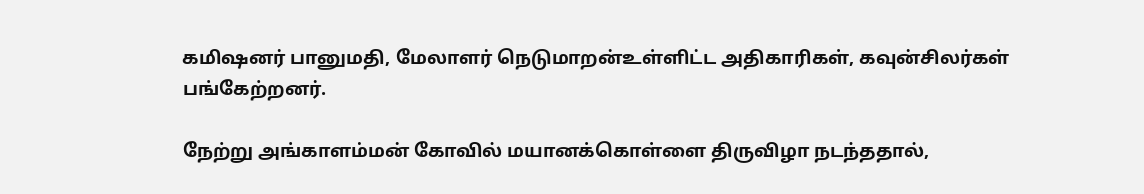கமிஷனர் பானுமதி, மேலாளர் நெடுமாறன்உள்ளிட்ட அதிகாரிகள், கவுன்சிலர்கள் பங்கேற்றனர்.

நேற்று அங்காளம்மன் கோவில் மயானக்கொள்ளை திருவிழா நடந்ததால்,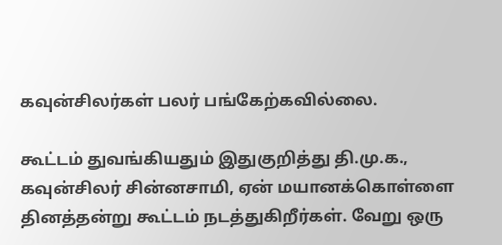கவுன்சிலர்கள் பலர் பங்கேற்கவில்லை.

கூட்டம் துவங்கியதும் இதுகுறித்து தி.மு.க., கவுன்சிலர் சின்னசாமி, ஏன் மயானக்கொள்ளை தினத்தன்று கூட்டம் நடத்துகிறீர்கள். வேறு ஒரு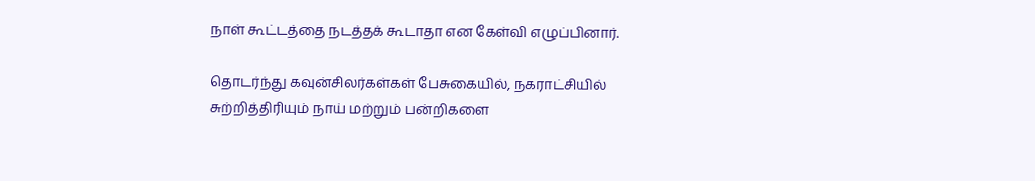நாள் கூட்டத்தை நடத்தக் கூடாதா என கேள்வி எழுப்பினார்.

தொடர்ந்து கவுன்சிலர்கள்கள் பேசுகையில், நகராட்சியில் சுற்றித்திரியும் நாய் மற்றும் பன்றிகளை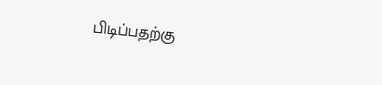பிடிப்பதற்கு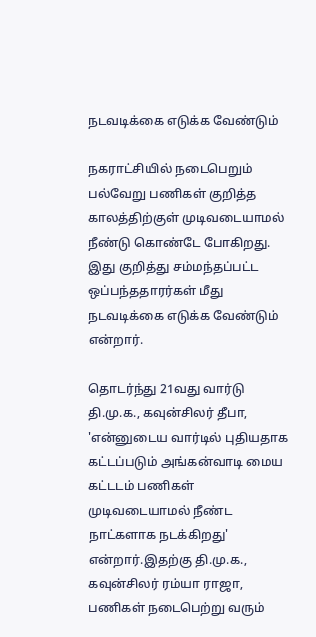நடவடிக்கை எடுக்க வேண்டும்

நகராட்சியில் நடைபெறும் பல்வேறு பணிகள் குறித்த காலத்திற்குள் முடிவடையாமல் நீண்டு கொண்டே போகிறது. இது குறித்து சம்மந்தப்பட்ட ஒப்பந்ததாரர்கள் மீது நடவடிக்கை எடுக்க வேண்டும் என்றார்.

தொடர்ந்து 21வது வார்டு தி.மு.க., கவுன்சிலர் தீபா, 'என்னுடைய வார்டில் புதியதாக கட்டப்படும் அங்கன்வாடி மைய கட்டடம் பணிகள் முடிவடையாமல் நீண்ட நாட்களாக நடக்கிறது' என்றார்.இதற்கு தி.மு.க., கவுன்சிலர் ரம்யா ராஜா, பணிகள் நடைபெற்று வரும்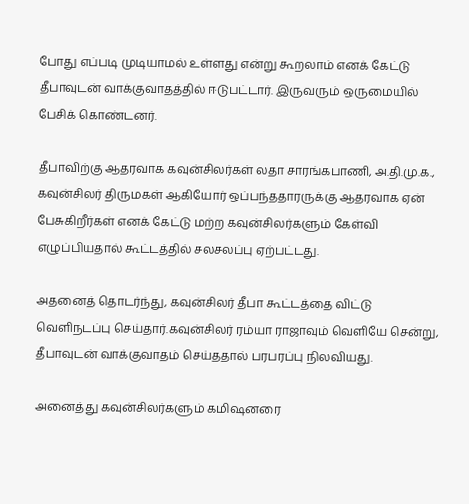போது எப்படி முடியாமல் உள்ளது என்று கூறலாம் எனக் கேட்டு தீபாவுடன் வாக்குவாதத்தில் ஈடுபட்டார். இருவரும் ஒருமையில் பேசிக் கொண்டனர்.

தீபாவிற்கு ஆதரவாக கவுன்சிலர்கள் லதா சாரங்கபாணி, அ.தி.மு.க., கவுன்சிலர் திருமகள் ஆகியோர் ஒப்பந்ததாரருக்கு ஆதரவாக ஏன் பேசுகிறீர்கள் எனக் கேட்டு மற்ற கவுன்சிலர்களும் கேள்வி எழுப்பியதால் கூட்டத்தில் சலசலப்பு ஏற்பட்டது.

அதனைத் தொடர்ந்து, கவுன்சிலர் தீபா கூட்டத்தை விட்டு வெளிநடப்பு செய்தார்.கவுன்சிலர் ரம்யா ராஜாவும் வெளியே சென்று, தீபாவுடன் வாக்குவாதம் செய்ததால் பரபரப்பு நிலவியது.

அனைத்து கவுன்சிலர்களும் கமிஷனரை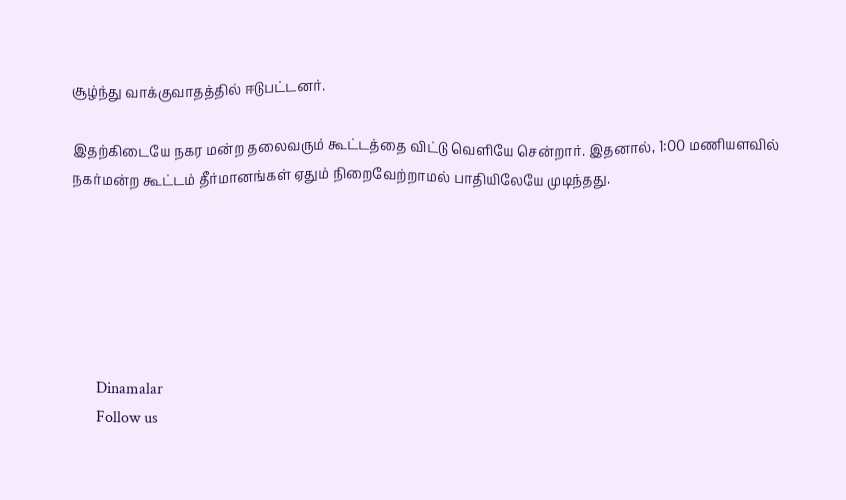சூழ்ந்து வாக்குவாதத்தில் ஈடுபட்டனர்.

இதற்கிடையே நகர மன்ற தலைவரும் கூட்டத்தை விட்டு வெளியே சென்றார். இதனால், 1:00 மணியளவில் நகர்மன்ற கூட்டம் தீர்மானங்கள் ஏதும் நிறைவேற்றாமல் பாதியிலேயே முடிந்தது.






      Dinamalar
      Follow us